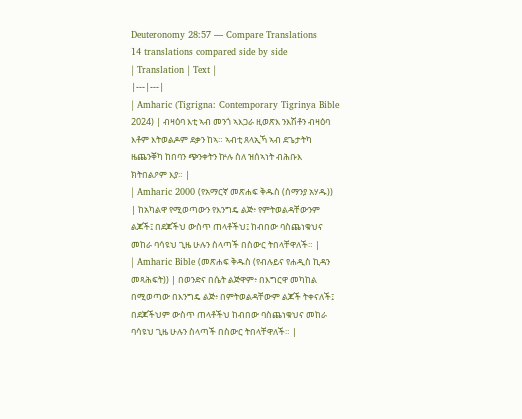Deuteronomy 28:57 — Compare Translations
14 translations compared side by side
| Translation | Text |
|---|---|
| Amharic (Tigrigna: Contemporary Tigrinya Bible 2024) | ብዛዕባ እቲ ኣብ መንጎ ኣእጋራ ዚወጽእ ንእሽቶን ብዛዕባ እቶም እትወልዶም ደቃን ከኣ። ኣብቲ ጸላኢኻ ኣብ ደጌታትካ ዜጨንቐካ ከበባን ጭንቀትን ኵሉ ስለ ዝሰኣነት ብሕቡእ ክትበልዖም እያ። |
| Amharic 2000 (የአማርኛ መጽሐፍ ቅዱስ (ሰማንያ አሃዱ)) | ከአካልዋ የሚወጣውን የእንግዴ ልጅ፥ የምትወልዳቸውንም ልጆች፤ በደጆችህ ውስጥ ጠላቶችህ፤ ከብበው ባስጨነቁህና መከራ ባሳዩህ ጊዜ ሁሉን ስላጣች በስውር ትበላቸዋለች። |
| Amharic Bible (መጽሐፍ ቅዱስ (የብሉይና የሐዲስ ኪዳን መጻሕፍት)) | በወንድና በሴት ልጅዋም፥ በእግርዋ መካከል በሚወጣው በእንግዴ ልጅ፥ በምትወልዳቸውም ልጆች ትቀናለች፤ በደጆችህም ውስጥ ጠላቶችህ ከብበው ባስጨነቁህና መከራ ባሳዩህ ጊዜ ሁሉን ስላጣች በስውር ትበላቸዋለች። |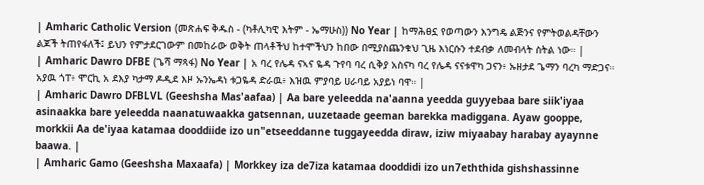| Amharic Catholic Version (መጽሐፍ ቅዱስ - (ካቶሊካዊ እትም - ኤማሁስ)) No Year | ከማሕፀኗ የወጣውን እንግዴ ልጅንና የምትወልዳቸውን ልጆች ትጠየፋለች፤ ይህን የምታደርገውም በመከራው ወቅት ጠላቶችህ ከተሞችህን ከበው በሚያስጨንቁህ ጊዜ እነርሱን ተደብቃ ለመብላት ስትል ነው። |
| Amharic Dawro DFBE (ጌሻ ማጻፋ) No Year | አ ባረ የሌዳ ናኣና ዬዳ ጉየባ ባረ ሲቅያ አስናካ ባረ የሌዳ ናናቱዋካ ጋናን፥ ኡዘታደ ጌማን ባረካ ማድጋና። አያዉ ጎፐ፥ ሞርኪ አ ደእያ ካታማ ዶዲደ እዞ ኡንኤዳነ ቱጋዬዳ ድራዉ፥ እዝዉ ምያባይ ሀራባይ አያይነ ባዋ። |
| Amharic Dawro DFBLVL (Geeshsha Mas'aafaa) | Aa bare yeleedda na'aanna yeedda guyyebaa bare siik'iyaa asinaakka bare yeleedda naanatuwaakka gatsennan, uuzetaade geeman barekka madiggana. Ayaw gooppe, morkkii Aa de'iyaa katamaa dooddiide izo un"etseeddanne tuggayeedda diraw, iziw miyaabay harabay ayaynne baawa. |
| Amharic Gamo (Geeshsha Maxaafa) | Morkkey iza de7iza katamaa dooddidi izo un7eththida gishshassinne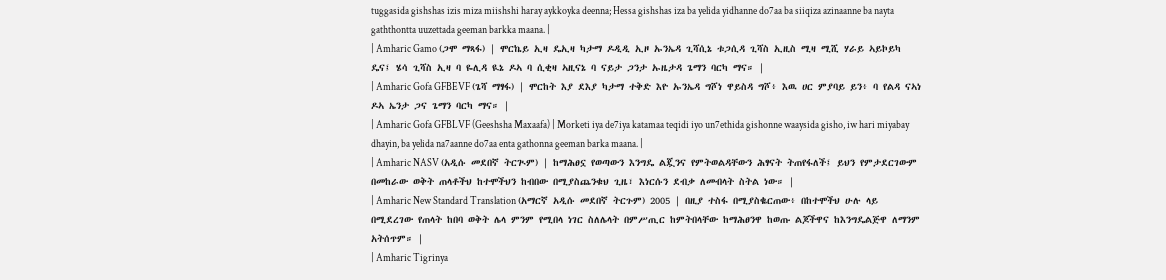tuggasida gishshas izis miza miishshi haray aykkoyka deenna; Hessa gishshas iza ba yelida yidhanne do7aa ba siiqiza azinaanne ba nayta gaththontta uuzettada geeman barkka maana. |
| Amharic Gamo (ጋሞ ማጻፋ) | ሞርኬይ ኢዛ ዴኢዛ ካታማ ዶዲዲ ኢዞ ኡንኤዳ ጊሻሲኔ ቱጋሲዳ ጊሻስ ኢዚስ ሚዛ ሚሺ ሃራይ ኣይኮይካ ዴና፤ ሄሳ ጊሻስ ኢዛ ባ ዬሊዳ ዪኔ ዶኣ ባ ሲቂዛ ኣዚናኔ ባ ናይታ ጋንታ ኡዜታዳ ጌማን ባርካ ማና። |
| Amharic Gofa GFBEVF (ጌሻ ማፃፋ) | ሞርከት እያ ደእያ ካታማ ተቅድ እዮ ኡንኤዳ ግሾነ ዋይስዳ ግሾ፥ እዉ ሀር ምያባይ ይን፥ ባ የልዳ ናኣነ ዶኣ ኤንታ ጋና ጌማን ባርካ ማና። |
| Amharic Gofa GFBLVF (Geeshsha Maxaafa) | Morketi iya de7iya katamaa teqidi iyo un7ethida gishonne waaysida gisho, iw hari miyabay dhayin, ba yelida na7aanne do7aa enta gathonna geeman barka maana. |
| Amharic NASV (አዲሱ መደበኛ ትርጒም) | ከማሕፀኗ የወጣውን እንግዴ ልጇንና የምትወልዳቸውን ሕፃናት ትጠየፋለች፤ ይህን የምታደርገውም በመከራው ወቅት ጠላቶችህ ከተሞችህን ከብበው በሚያስጨንቁህ ጊዜ፣ እነርሱን ደብቃ ለመብላት ስትል ነው። |
| Amharic New Standard Translation (አማርኛ አዲሱ መደበኛ ትርጉም) 2005 | በዚያ ተስፋ በሚያስቈርጠው፥ በከተሞችህ ሁሉ ላይ በሚደረገው የጠላት ከበባ ወቅት ሌላ ምንም የሚበላ ነገር ስለሌላት በምሥጢር ከምትበላቸው ከማሕፀንዋ ከወጡ ልጆችዋና ከእንግዴልጅዋ ለማንም አትሰጥም። |
| Amharic Tigrinya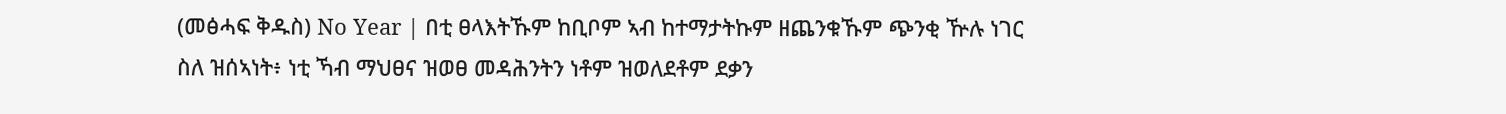(መፅሓፍ ቅዱስ) No Year | በቲ ፀላእትኹም ከቢቦም ኣብ ከተማታትኩም ዘጨንቁኹም ጭንቂ ዅሉ ነገር ስለ ዝሰኣነት፥ ነቲ ኻብ ማህፀና ዝወፀ መዳሕንትን ነቶም ዝወለደቶም ደቃን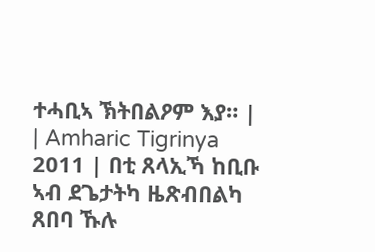ተሓቢኣ ኽትበልዖም እያ። |
| Amharic Tigrinya 2011 | በቲ ጸላኢኻ ከቢቡ ኣብ ደጌታትካ ዜጽብበልካ ጸበባ ኹሉ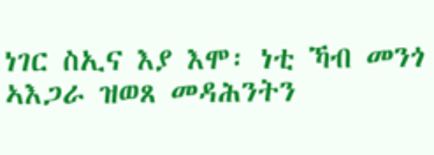ነገር ስኢና እያ እሞ፡ ነቲ ኻብ መንጎ ኣእጋራ ዝወጸ መዳሕንትን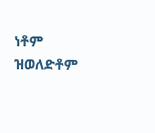ነቶም ዝወለድቶም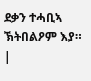ደቃን ተሓቢኣ ኽትበልዖም እያ። |